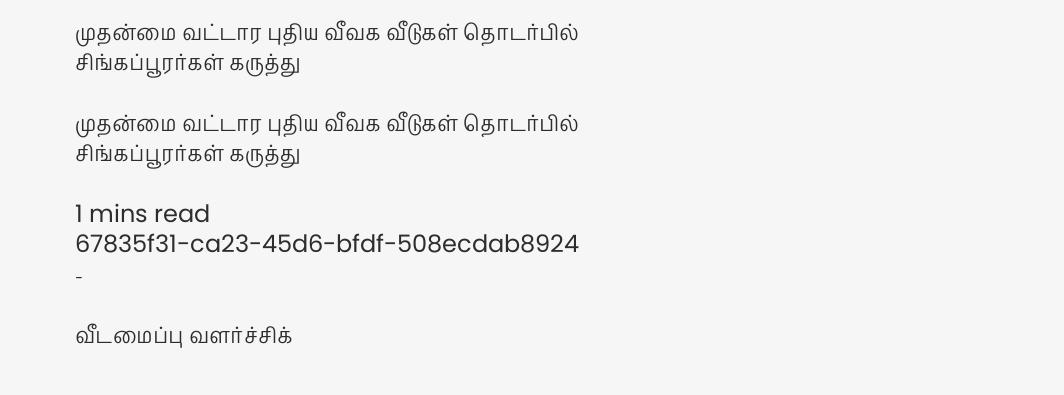முதன்மை வட்டார புதிய வீவக வீடுகள் தொடர்பில் சிங்கப்பூரர்கள் கருத்து

முதன்மை வட்டார புதிய வீவக வீடுகள் தொடர்பில் சிங்கப்பூரர்கள் கருத்து

1 mins read
67835f31-ca23-45d6-bfdf-508ecdab8924
-

வீடமைப்பு வளர்ச்சிக்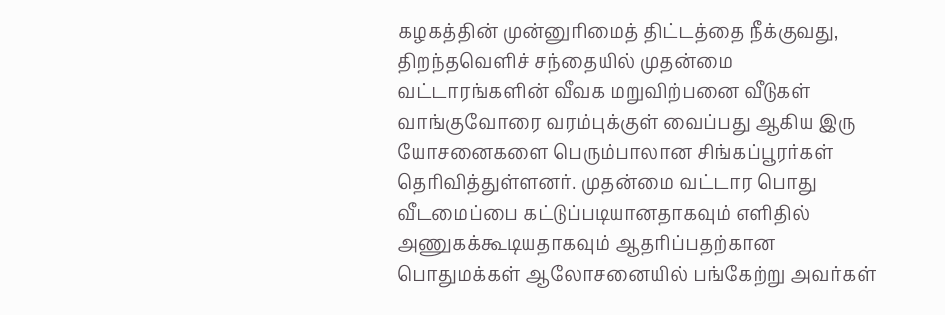கழகத்தின் முன்னுரிமைத் திட்டத்தை நீக்குவது, திறந்தவெளிச் சந்தையில் முதன்மை வட்டாரங்களின் வீவக மறுவிற்பனை வீடுகள் வாங்குவோரை வரம்புக்குள் வைப்பது ஆகிய இரு யோசனைகளை பெரும்பாலான சிங்கப்பூரர்கள் தெரிவித்துள்ளனர். முதன்மை வட்டார பொது வீடமைப்பை கட்டுப்படியானதாகவும் எளிதில் அணுகக்கூடியதாகவும் ஆதரிப்பதற்கான பொதுமக்கள் ஆலோசனையில் பங்கேற்று அவர்கள்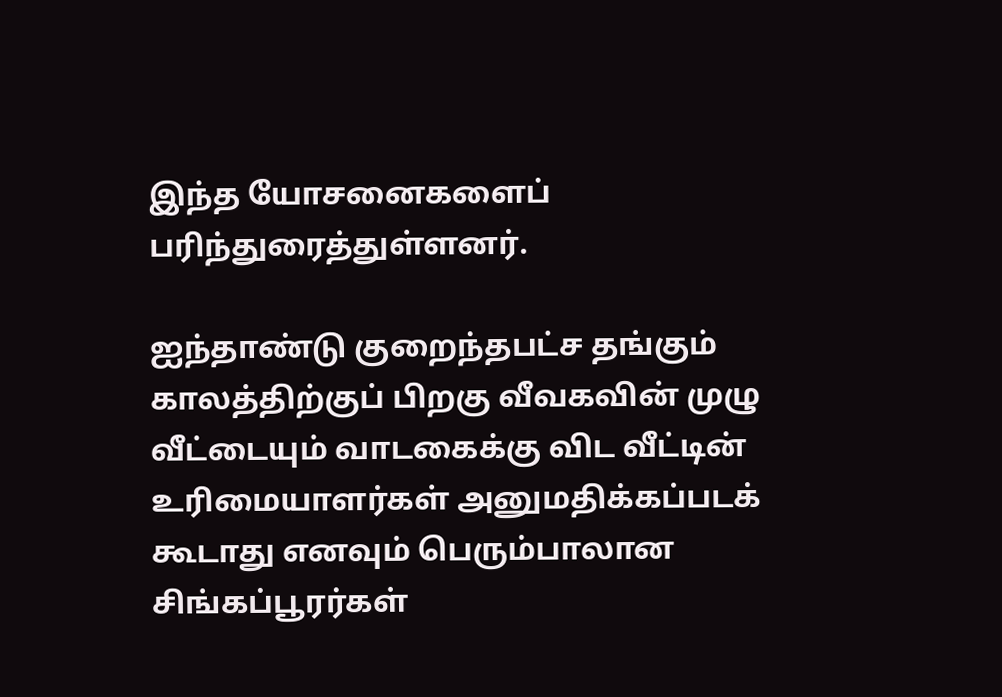இந்த யோசனைகளைப் பரிந்துரைத்துள்ளனர்.

ஐந்தாண்டு குறைந்தபட்ச தங்கும் காலத்திற்குப் பிறகு வீவகவின் முழு வீட்டையும் வாடகைக்கு விட வீட்டின் உரிமையாளர்கள் அனுமதிக்கப்படக் கூடாது எனவும் பெரும்பாலான சிங்கப்பூரர்கள்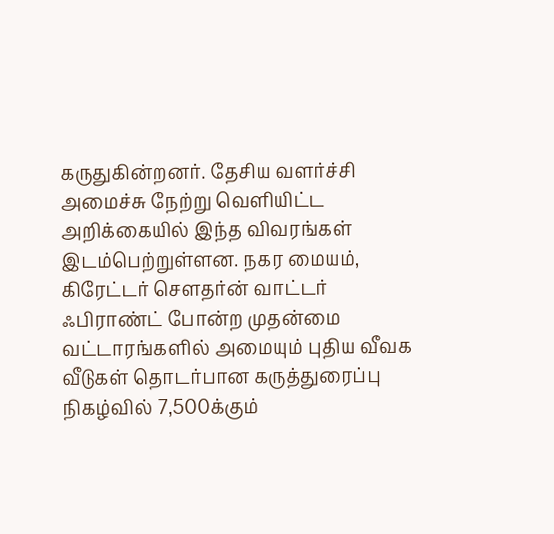கருதுகின்றனர். தேசிய வளர்ச்சி அமைச்சு நேற்று வெளியிட்ட அறிக்கையில் இந்த விவரங்கள் இடம்பெற்றுள்ளன. நகர மையம், கிரேட்டர் சௌதர்ன் வாட்டர் ஃபிராண்ட் போன்ற முதன்மை வட்டாரங்களில் அமையும் புதிய வீவக வீடுகள் தொடர்பான கருத்துரைப்பு நிகழ்வில் 7,500க்கும்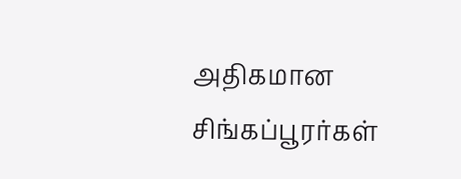அதிகமான சிங்கப்பூரர்கள்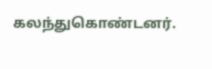கலந்துகொண்டனர்.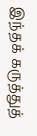இந்தக் கருத்துத்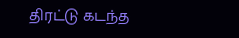திரட்டு கடந்த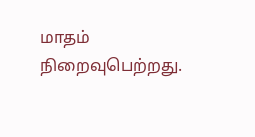மாதம் நிறைவுபெற்றது.